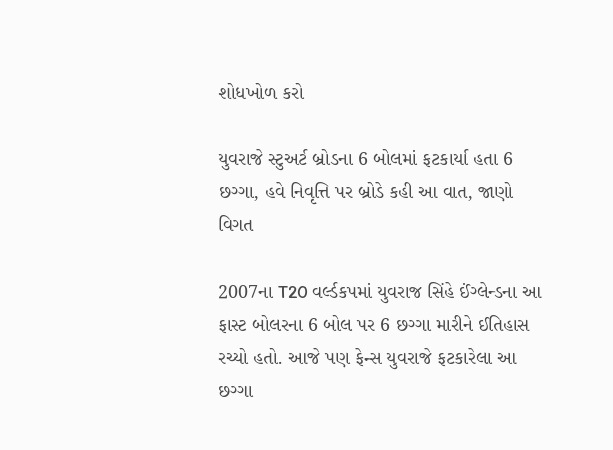શોધખોળ કરો

યુવરાજે સ્ટુઅર્ટ બ્રોડના 6 બોલમાં ફટકાર્યા હતા 6 છગ્ગા, હવે નિવૃત્તિ પર બ્રોડે કહી આ વાત, જાણો વિગત

2007ના T20 વર્લ્ડકપમાં યુવરાજ સિંહે ઈંગ્લેન્ડના આ ફાસ્ટ બોલરના 6 બોલ પર 6 છગ્ગા મારીને ઈતિહાસ રચ્યો હતો. આજે પણ ફેન્સ યુવરાજે ફટકારેલા આ છગ્ગા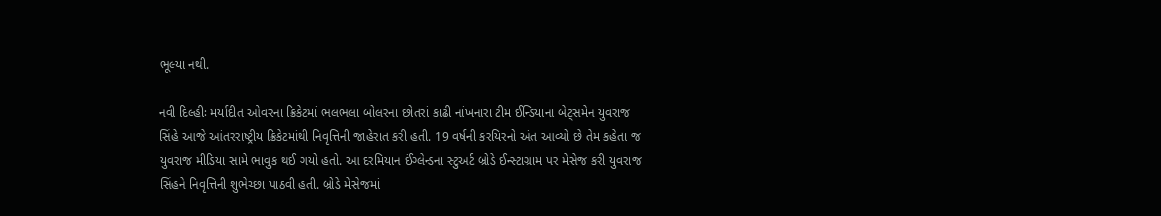ભૂલ્યા નથી.

નવી દિલ્હીઃ મર્યાદીત ઓવરના ક્રિકેટમાં ભલભલા બોલરના છોતરાં કાઢી નાંખનારા ટીમ ઈન્ડિયાના બેટ્સમેન યુવરાજ સિંહે આજે આંતરરાષ્ટ્રીય ક્રિકેટમાંથી નિવૃત્તિની જાહેરાત કરી હતી. 19 વર્ષની કરયિરનો અંત આવ્યો છે તેમ કહેતા જ યુવરાજ મીડિયા સામે ભાવુક થઈ ગયો હતો. આ દરમિયાન ઈંગ્લેન્ડના સ્ટુઅર્ટ બ્રોડે ઈન્સ્ટાગ્રામ પર મેસેજ કરી યુવરાજ સિંહને નિવૃત્તિની શુભેચ્છા પાઠવી હતી. બ્રોડે મેસેજમાં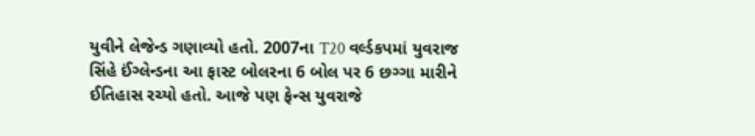યુવીને લેજેન્ડ ગણાવ્યો હતો. 2007ના T20 વર્લ્ડકપમાં યુવરાજ સિંહે ઈંગ્લેન્ડના આ ફાસ્ટ બોલરના 6 બોલ પર 6 છગ્ગા મારીને ઈતિહાસ રચ્યો હતો. આજે પણ ફેન્સ યુવરાજે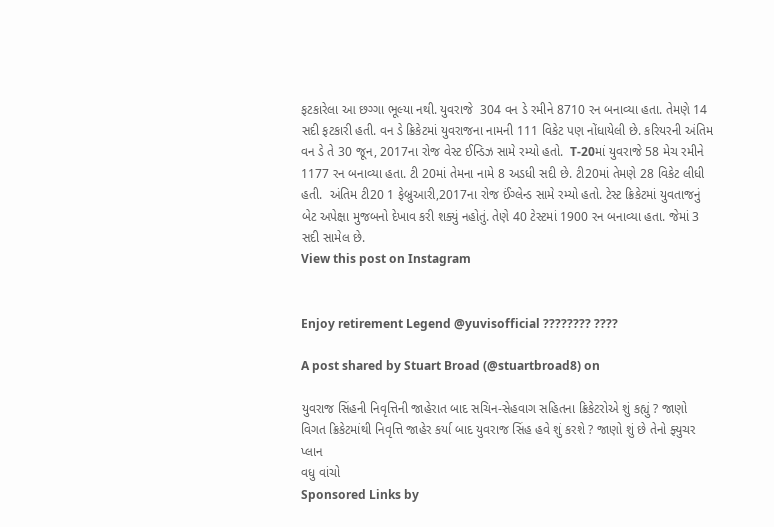ફટકારેલા આ છગ્ગા ભૂલ્યા નથી. યુવરાજે  304 વન ડે રમીને 8710 રન બનાવ્યા હતા. તેમણે 14 સદી ફટકારી હતી. વન ડે ક્રિકેટમાં યુવરાજના નામની 111 વિકેટ પણ નોંધાયેલી છે. કરિયરની અંતિમ વન ડે તે 30 જૂન, 2017ના રોજ વેસ્ટ ઈન્ડિઝ સામે રમ્યો હતો.  T-20માં યુવરાજે 58 મેચ રમીને 1177 રન બનાવ્યા હતા. ટી 20માં તેમના નામે 8 અડધી સદી છે. ટી20માં તેમણે 28 વિકેટ લીધી હતી.  અંતિમ ટી20 1 ફેબ્રુઆરી,2017ના રોજ ઈંગ્લેન્ડ સામે રમ્યો હતો. ટેસ્ટ ક્રિકેટમાં યુવતાજનું  બેટ અપેક્ષા મુજબનો દેખાવ કરી શક્યું નહોતું. તેણે 40 ટેસ્ટમાં 1900 રન બનાવ્યા હતા. જેમાં 3 સદી સામેલ છે.
View this post on Instagram


Enjoy retirement Legend @yuvisofficial ???????? ????

A post shared by Stuart Broad (@stuartbroad8) on

યુવરાજ સિંહની નિવૃત્તિની જાહેરાત બાદ સચિન-સેહવાગ સહિતના ક્રિકેટરોએ શું કહ્યું ? જાણો વિગત ક્રિકેટમાંથી નિવૃત્તિ જાહેર કર્યા બાદ યુવરાજ સિંહ હવે શું કરશે ? જાણો શું છે તેનો ફ્યુચર પ્લાન
વધુ વાંચો
Sponsored Links by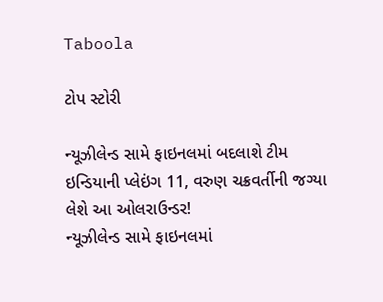Taboola

ટોપ સ્ટોરી

ન્યૂઝીલેન્ડ સામે ફાઇનલમાં બદલાશે ટીમ ઇન્ડિયાની પ્લેઇંગ 11, વરુણ ચક્રવર્તીની જગ્યા લેશે આ ઓલરાઉન્ડર!
ન્યૂઝીલેન્ડ સામે ફાઇનલમાં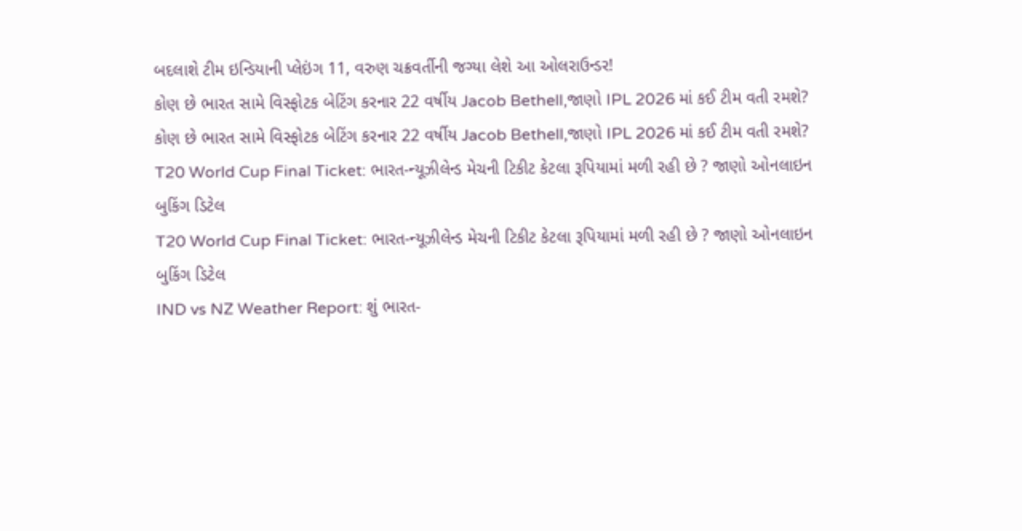બદલાશે ટીમ ઇન્ડિયાની પ્લેઇંગ 11, વરુણ ચક્રવર્તીની જગ્યા લેશે આ ઓલરાઉન્ડર!
કોણ છે ભારત સામે વિસ્ફોટક બેટિંગ કરનાર 22 વર્ષીય Jacob Bethell,જાણો IPL 2026 માં કઈ ટીમ વતી રમશે?
કોણ છે ભારત સામે વિસ્ફોટક બેટિંગ કરનાર 22 વર્ષીય Jacob Bethell,જાણો IPL 2026 માં કઈ ટીમ વતી રમશે?
T20 World Cup Final Ticket: ભારત-ન્યૂઝીલેન્ડ મેચની ટિકીટ કેટલા રૂપિયામાં મળી રહી છે ? જાણો ઓનલાઇન બુકિંગ ડિટેલ
T20 World Cup Final Ticket: ભારત-ન્યૂઝીલેન્ડ મેચની ટિકીટ કેટલા રૂપિયામાં મળી રહી છે ? જાણો ઓનલાઇન બુકિંગ ડિટેલ
IND vs NZ Weather Report: શું ભારત-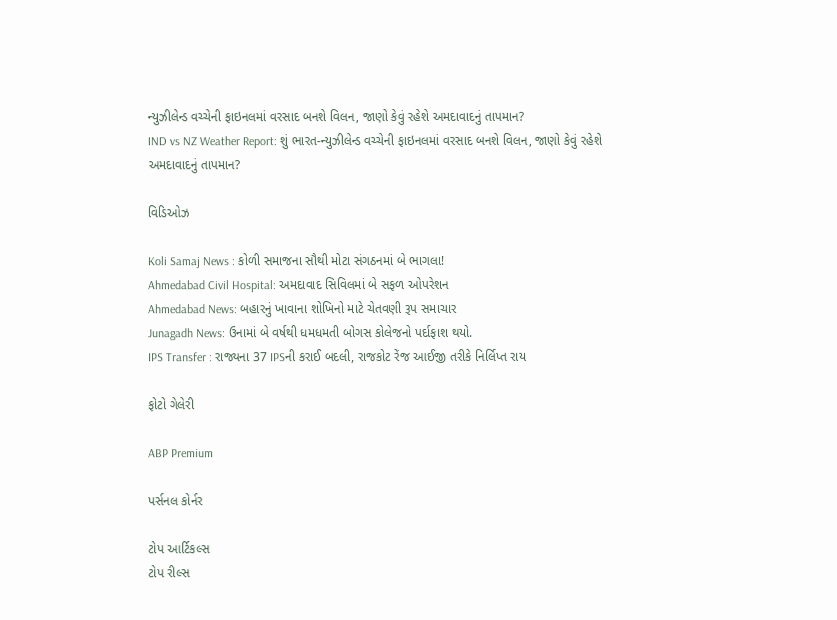ન્યુઝીલેન્ડ વચ્ચેની ફાઇનલમાં વરસાદ બનશે વિલન, જાણો કેવું રહેશે અમદાવાદનું તાપમાન?
IND vs NZ Weather Report: શું ભારત-ન્યુઝીલેન્ડ વચ્ચેની ફાઇનલમાં વરસાદ બનશે વિલન, જાણો કેવું રહેશે અમદાવાદનું તાપમાન?

વિડિઓઝ

Koli Samaj News : કોળી સમાજના સૌથી મોટા સંગઠનમાં બે ભાગલા!
Ahmedabad Civil Hospital: અમદાવાદ સિવિલમાં બે સફળ ઓપરેશન
Ahmedabad News: બહારનું ખાવાના શોખિનો માટે ચેતવણી રૂપ સમાચાર
Junagadh News: ઉનામાં બે વર્ષથી ધમધમતી બોગસ કોલેજનો પર્દાફાશ થયો.
IPS Transfer : રાજ્યના 37 IPSની કરાઈ બદલી, રાજકોટ રેંજ આઈજી તરીકે નિર્લિપ્ત રાય

ફોટો ગેલેરી

ABP Premium

પર્સનલ કોર્નર

ટોપ આર્ટિકલ્સ
ટોપ રીલ્સ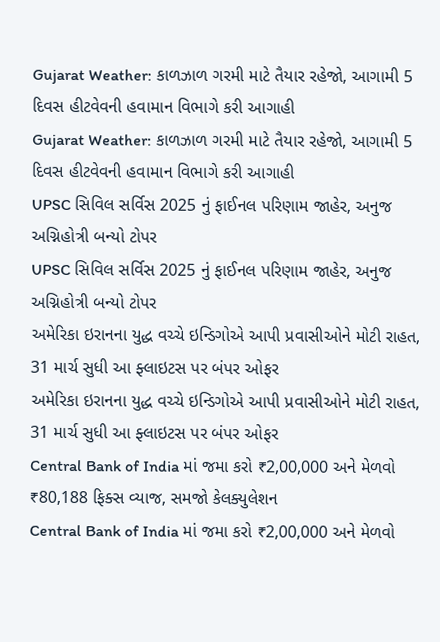Gujarat Weather: કાળઝાળ ગરમી માટે તૈયાર રહેજો, આગામી 5 દિવસ હીટવેવની હવામાન વિભાગે કરી આગાહી
Gujarat Weather: કાળઝાળ ગરમી માટે તૈયાર રહેજો, આગામી 5 દિવસ હીટવેવની હવામાન વિભાગે કરી આગાહી
UPSC સિવિલ સર્વિસ 2025 નું ફાઈનલ પરિણામ જાહેર, અનુજ અગ્નિહોત્રી બન્યો ટોપર
UPSC સિવિલ સર્વિસ 2025 નું ફાઈનલ પરિણામ જાહેર, અનુજ અગ્નિહોત્રી બન્યો ટોપર
અમેરિકા ઇરાનના યુદ્ધ વચ્ચે ઇન્ડિગોએ આપી પ્રવાસીઓને મોટી રાહત, 31 માર્ચ સુધી આ ફ્લાઇટસ પર બંપર ઓફર
અમેરિકા ઇરાનના યુદ્ધ વચ્ચે ઇન્ડિગોએ આપી પ્રવાસીઓને મોટી રાહત, 31 માર્ચ સુધી આ ફ્લાઇટસ પર બંપર ઓફર
Central Bank of India માં જમા કરો ₹2,00,000 અને મેળવો ₹80,188 ફિક્સ વ્યાજ, સમજો કેલક્યુલેશન
Central Bank of India માં જમા કરો ₹2,00,000 અને મેળવો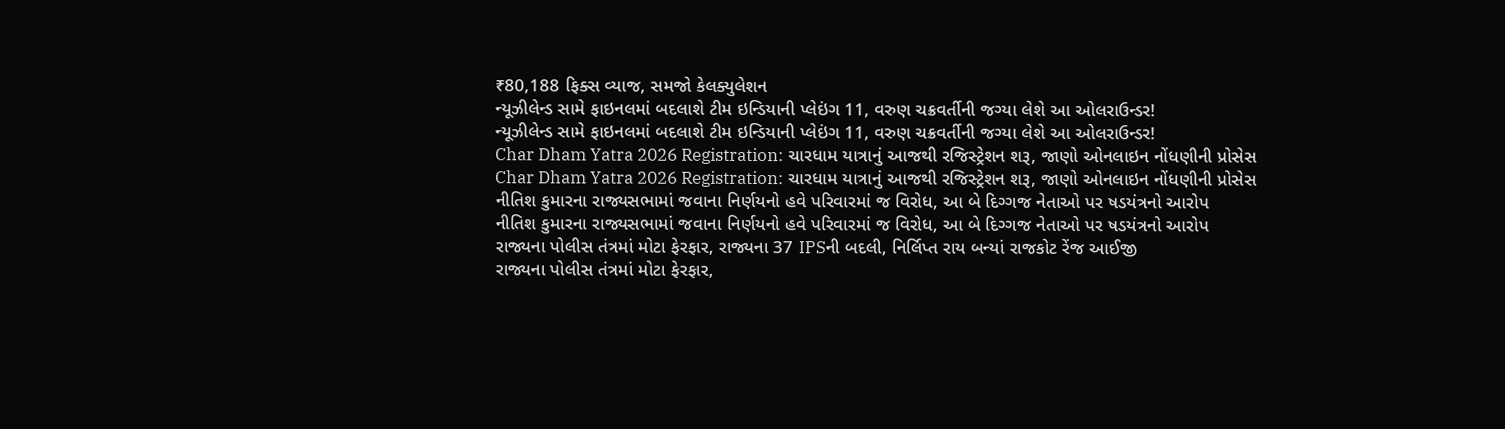₹80,188 ફિક્સ વ્યાજ, સમજો કેલક્યુલેશન
ન્યૂઝીલેન્ડ સામે ફાઇનલમાં બદલાશે ટીમ ઇન્ડિયાની પ્લેઇંગ 11, વરુણ ચક્રવર્તીની જગ્યા લેશે આ ઓલરાઉન્ડર!
ન્યૂઝીલેન્ડ સામે ફાઇનલમાં બદલાશે ટીમ ઇન્ડિયાની પ્લેઇંગ 11, વરુણ ચક્રવર્તીની જગ્યા લેશે આ ઓલરાઉન્ડર!
Char Dham Yatra 2026 Registration: ચારધામ યાત્રાનું આજથી રજિસ્ટ્રેશન શરૂ, જાણો ઓનલાઇન નોંધણીની પ્રોસેસ
Char Dham Yatra 2026 Registration: ચારધામ યાત્રાનું આજથી રજિસ્ટ્રેશન શરૂ, જાણો ઓનલાઇન નોંધણીની પ્રોસેસ
નીતિશ કુમારના રાજ્યસભામાં જવાના નિર્ણયનો હવે પરિવારમાં જ વિરોધ, આ બે દિગ્ગજ નેતાઓ પર ષડયંત્રનો આરોપ
નીતિશ કુમારના રાજ્યસભામાં જવાના નિર્ણયનો હવે પરિવારમાં જ વિરોધ, આ બે દિગ્ગજ નેતાઓ પર ષડયંત્રનો આરોપ
રાજ્યના પોલીસ તંત્રમાં મોટા ફેરફાર, રાજ્યના 37 IPSની બદલી, નિર્લિપ્ત રાય બન્યાં રાજકોટ રેંજ આઈજી
રાજ્યના પોલીસ તંત્રમાં મોટા ફેરફાર,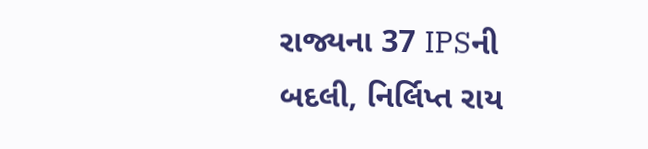રાજ્યના 37 IPSની બદલી, નિર્લિપ્ત રાય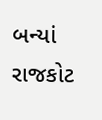બન્યાં રાજકોટ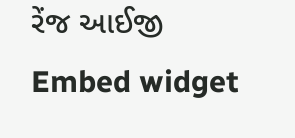રેંજ આઈજી
Embed widget